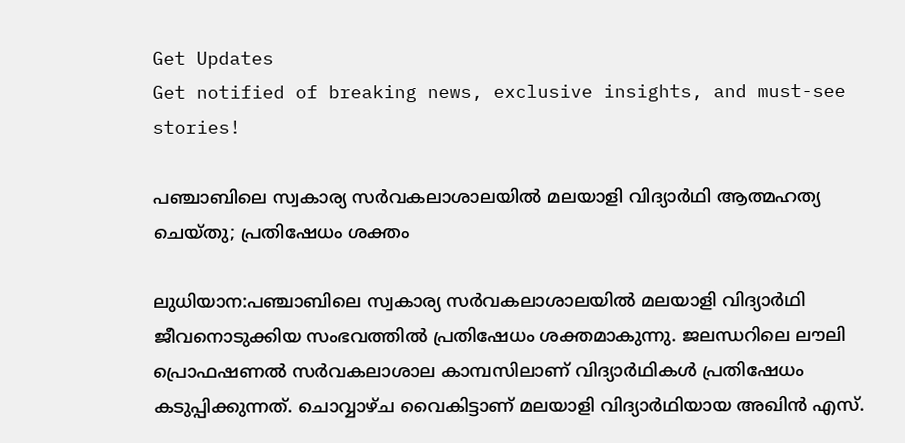Get Updates
Get notified of breaking news, exclusive insights, and must-see stories!

പഞ്ചാബിലെ സ്വകാര്യ സർവകലാശാലയിൽ മലയാളി വിദ്യാർഥി ആത്മഹത്യ ചെയ്തു; പ്രതിഷേധം ശക്തം

ലുധിയാന:പഞ്ചാബിലെ സ്വകാര്യ സർവകലാശാലയിൽ മലയാളി വിദ്യാർഥി ജീവനൊടുക്കിയ സംഭവത്തിൽ പ്രതിഷേധം ശക്തമാകുന്നു. ജലന്ധറിലെ ലൗലി പ്രൊഫഷണല്‍ സര്‍വകലാശാല കാമ്പസിലാണ് വിദ്യാർഥികൾ പ്രതിഷേധം കടുപ്പിക്കുന്നത്. ചൊവ്വാഴ്ച വൈകിട്ടാണ് മലയാളി വിദ്യാര്‍ഥിയായ അഖിന്‍ എസ്.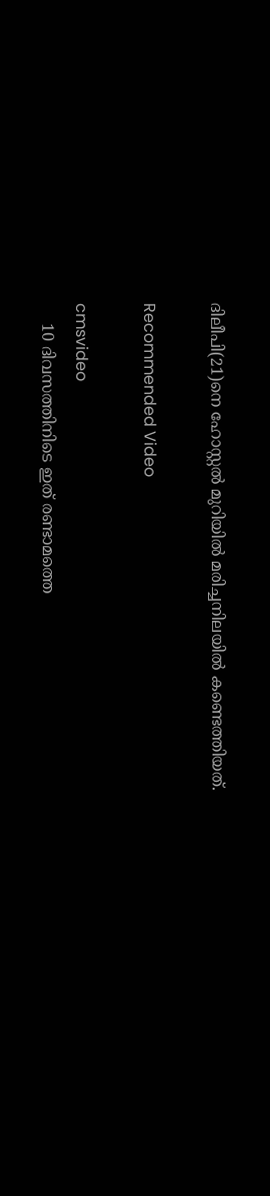ദിലീപി(21)നെ ഹോസ്റ്റല്‍ മുറിയില്‍ മരിച്ചനിലയില്‍ കണ്ടെത്തിയത്.

Recommended Video

cmsvideo
    10 ദിവസത്തിനിടെ ഇത് രണ്ടാമത്തെ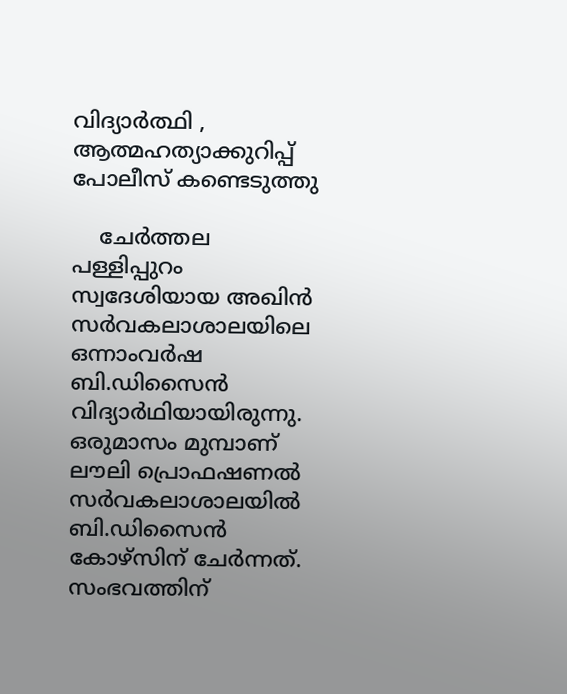വിദ്യാർത്ഥി , ആത്മഹത്യാക്കുറിപ്പ് പോലീസ് കണ്ടെടുത്തു

    ചേര്‍ത്തല പള്ളിപ്പുറം സ്വദേശിയായ അഖിന്‍ സര്‍വകലാശാലയിലെ ഒന്നാംവര്‍ഷ ബി.ഡിസൈന്‍ വിദ്യാര്‍ഥിയായിരുന്നു. ഒരുമാസം മുമ്പാണ് ലൗലി പ്രൊഫഷണല്‍ സര്‍വകലാശാലയില്‍ ബി.ഡിസൈന്‍ കോഴ്‌സിന് ചേര്‍ന്നത്. സംഭവത്തിന്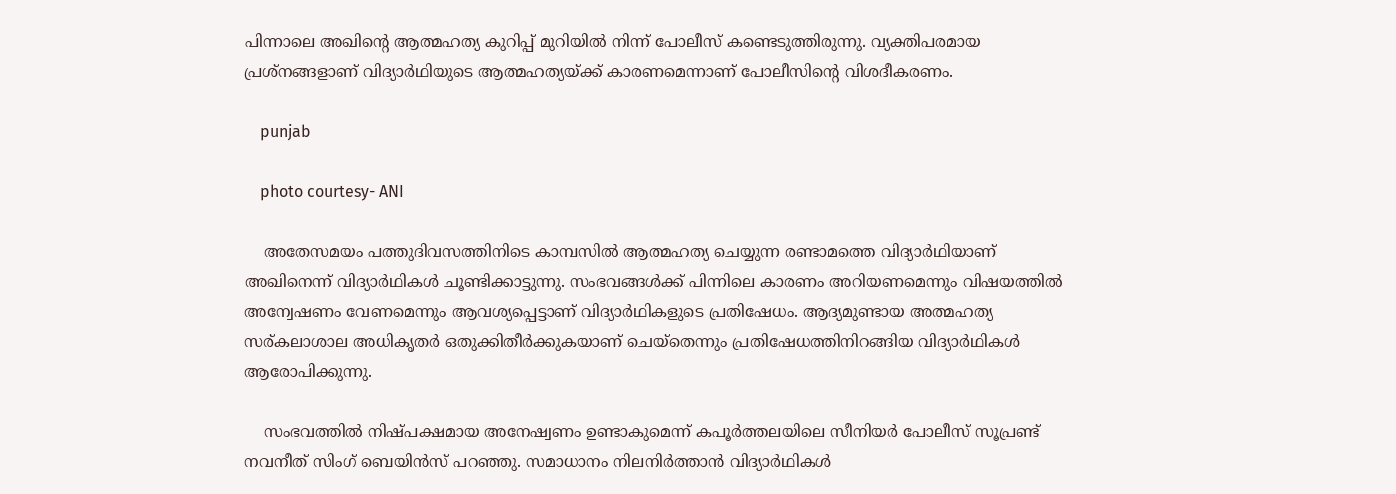പിന്നാലെ അഖിന്റെ ആത്മഹത്യ കുറിപ്പ് മുറിയിൽ നിന്ന് പോലീസ് കണ്ടെടുത്തിരുന്നു. വ്യക്തിപരമായ പ്രശ്‌നങ്ങളാണ് വിദ്യാര്‍ഥിയുടെ ആത്മഹത്യയ്ക്ക് കാരണമെന്നാണ് പോലീസിന്റെ വിശദീകരണം.

    punjab

    photo courtesy- ANI

    അതേസമയം പത്തുദിവസത്തിനിടെ കാമ്പസിൽ ആത്മഹത്യ ചെയ്യുന്ന രണ്ടാമത്തെ വിദ്യാർഥിയാണ് അഖിനെന്ന് വിദ്യാർഥികൾ ചൂണ്ടിക്കാട്ടുന്നു. സംഭവങ്ങൾക്ക് പിന്നിലെ കാരണം അറിയണമെന്നും വിഷയത്തിൽ അന്വേഷണം വേണമെന്നും ആവശ്യപ്പെട്ടാണ് വിദ്യാർഥികളുടെ പ്രതിഷേധം. ആദ്യമുണ്ടായ അത്മഹത്യ സര്കലാശാല അധികൃതര്‍ ഒതുക്കിതീര്‍ക്കുകയാണ് ചെയ്‌തെന്നും പ്രതിഷേധത്തിനിറങ്ങിയ വിദ്യാര്‍ഥികള്‍ ആരോപിക്കുന്നു.

    സംഭവത്തിൽ നിഷ്പക്ഷമായ അനേഷ്വണം ഉണ്ടാകുമെന്ന് കപൂർത്തലയിലെ സീനിയർ പോലീസ് സൂപ്രണ്ട് നവനീത് സിംഗ് ബെയിൻസ് പറഞ്ഞു. സമാധാനം നിലനിർത്താൻ വിദ്യാർഥികൾ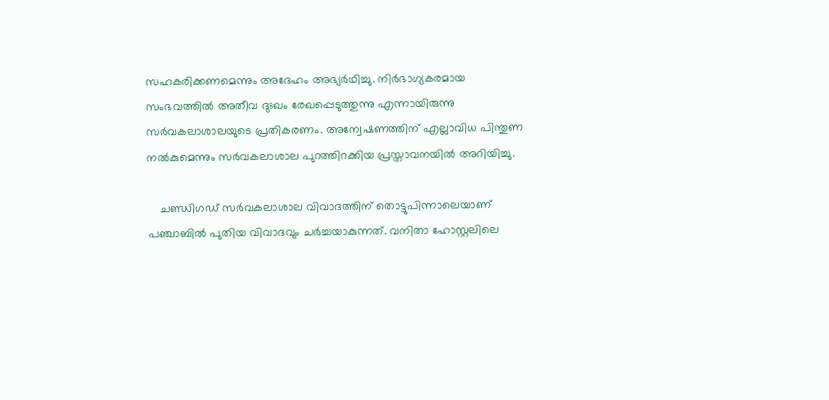സഹകരിക്കണമെന്നും അദേഹം അഭ്യർഥിച്ചു. നിർഭാഗ്യകരമായ സംഭവത്തിൽ അതീവ ദുഃഖം രേഖപ്പെടുത്തുന്നു എന്നായിരുന്നു സർവകലാശാലയുടെ പ്രതികരണം. അന്വേഷണത്തിന് എല്ലാവിധ പിന്തുണ നൽകുമെന്നും സർവകലാശാല പുറത്തിറക്കിയ പ്രസ്താവനയിൽ അറിയിച്ചു.

    ചണ്ഡിഗഡ് സര്‍വകലാശാല വിവാദത്തിന് തൊട്ടുപിന്നാലെയാണ് പഞ്ചാബിൽ പുതിയ വിവാദവും ചർച്ചയാകുന്നത്. വനിതാ ഹോസ്റ്റലിലെ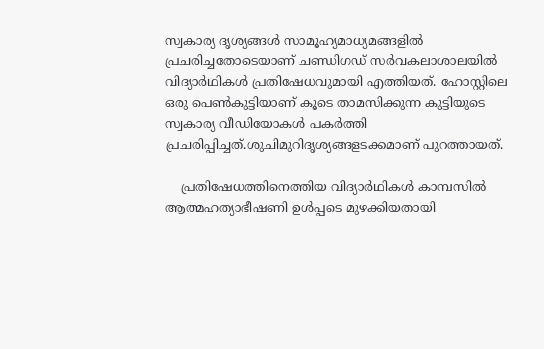സ്വകാര്യ ദൃശ്യങ്ങൾ സാമൂഹ്യമാധ്യമങ്ങളിൽ പ്രചരിച്ചതോടെയാണ് ചണ്ഡിഗഡ് സര്‍വകലാശാലയിൽ വിദ്യാർഥികൾ പ്രതിഷേധവുമായി എത്തിയത്. ഹോസ്റ്റിലെ ഒരു പെൺകുട്ടിയാണ് കൂടെ താമസിക്കുന്ന കുട്ടിയുടെ സ്വകാര്യ വീഡിയോകൾ പകർത്തി പ്രചരിപ്പിച്ചത്.ശുചിമുറിദൃശ്യങ്ങളടക്കമാണ് പുറത്തായത്.

    പ്രതിഷേധത്തിനെത്തിയ വിദ്യാർഥികൾ കാമ്പസിൽ ആത്മഹത്യാഭീഷണി ഉൾപ്പടെ മുഴക്കിയതായി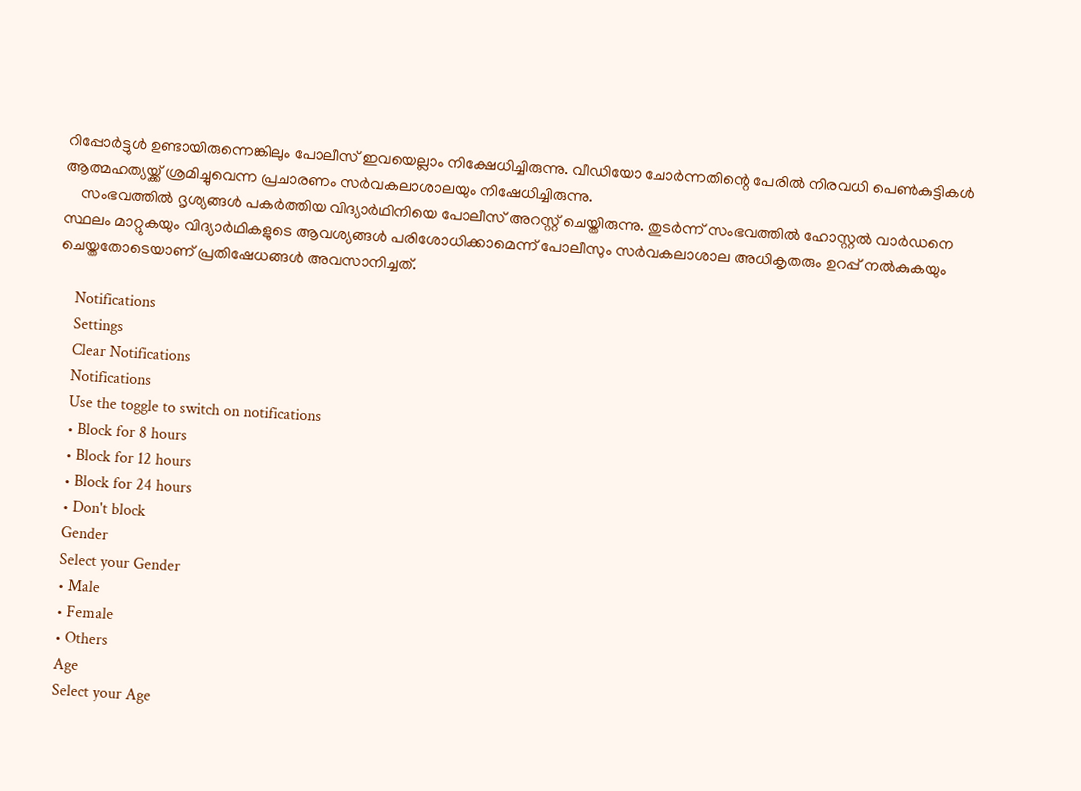റിപ്പോർട്ടുൾ ഉണ്ടായിരുന്നെങ്കിലും പോലീസ് ഇവയെല്ലാം നിക്ഷേധിച്ചിരുന്നു. വീഡിയോ ചോർന്നതിന്റെ പേരിൽ നിരവധി പെൺകുട്ടികൾ ആത്മഹത്യയ്ക്ക് ശ്രമിച്ചുവെന്ന പ്രചാരണം സർവകലാശാലയും നിഷേധിച്ചിരുന്നു.
    സംഭവത്തിൽ ദൃശ്യങ്ങൾ പകർത്തിയ വിദ്യാർഥിനിയെ പോലീസ് അറസ്റ്റ് ചെയ്തിരുന്നു. തുടർന്ന് സംഭവത്തിൽ ഹോസ്റ്റൽ വാർഡനെ സ്ഥലം മാറ്റുകയും വിദ്യാർഥികളുടെ ആവശ്യങ്ങൾ പരിശോധിക്കാമെന്ന് പോലീസും സർവകലാശാല അധികൃതരും ഉറപ്പ് നൽകുകയും ചെയ്തതോടെയാണ് പ്രതിഷേധങ്ങൾ അവസാനിച്ചത്.

    Notifications
    Settings
    Clear Notifications
    Notifications
    Use the toggle to switch on notifications
    • Block for 8 hours
    • Block for 12 hours
    • Block for 24 hours
    • Don't block
    Gender
    Select your Gender
    • Male
    • Female
    • Others
    Age
    Select your Age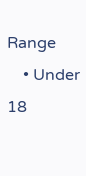Range
    • Under 18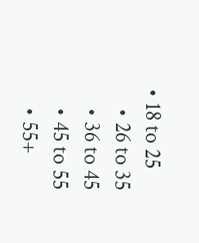• 18 to 25
    • 26 to 35
    • 36 to 45
    • 45 to 55
    • 55+